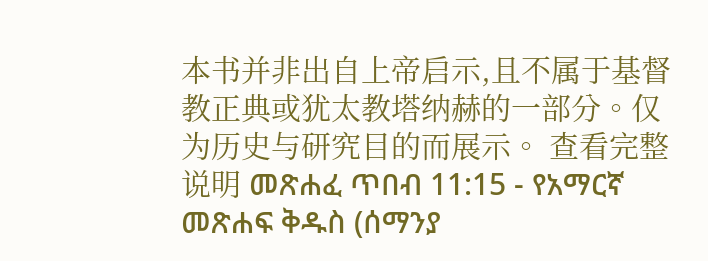本书并非出自上帝启示,且不属于基督教正典或犹太教塔纳赫的一部分。仅为历史与研究目的而展示。 查看完整说明 መጽሐፈ ጥበብ 11:15 - የአማርኛ መጽሐፍ ቅዱስ (ሰማንያ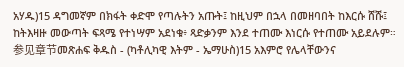አሃዱ)15 ዳግመኛም በክፋት ቀድሞ የጣሉትን አጡት፤ ከዚህም በኋላ በመዘባበት ከእርሱ ሸሹ፤ ከትእዛዙ መውጣት ፍጻሜ የተነሣም አደነቁ፥ ጻድቃንም እንደ ተጠሙ እነርሱ የተጠሙ አይደሉም። 参见章节መጽሐፍ ቅዱስ - (ካቶሊካዊ እትም - ኤማሁስ)15 አእምሮ የሌላቸውንና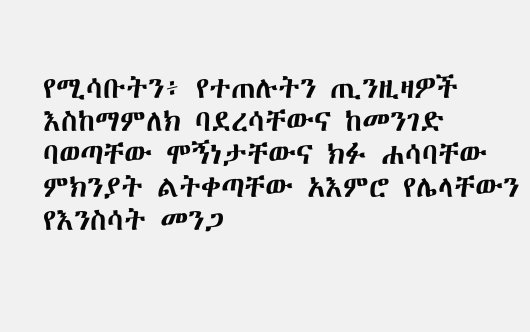የሚሳቡትን፥ የተጠሉትን ጢንዚዛዎች እስከማምለክ ባደረሳቸውና ከመንገድ ባወጣቸው ሞኝነታቸውና ክፉ ሐሳባቸው ምክንያት ልትቀጣቸው አእምሮ የሌላቸውን የእንስሳት መንጋ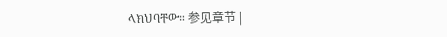ላክህባቸው። 参见章节 |